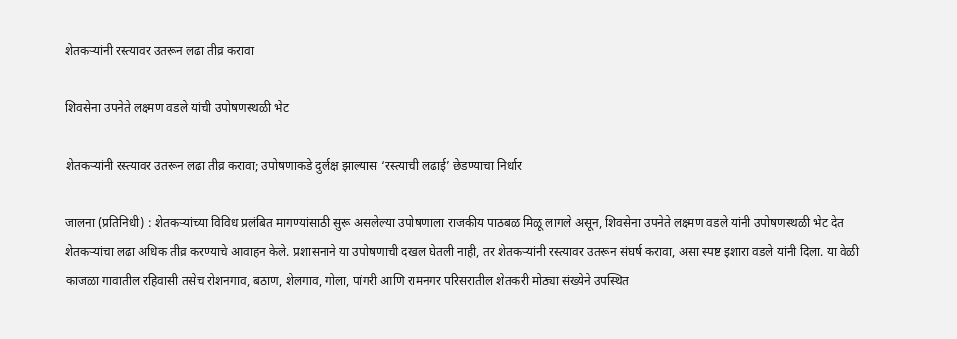शेतकऱ्यांनी रस्त्यावर उतरून लढा तीव्र करावा

शिवसेना उपनेते लक्ष्मण वडले यांची उपोषणस्थळी भेट

शेतकऱ्यांनी रस्त्यावर उतरून लढा तीव्र करावा; उपोषणाकडे दुर्लक्ष झाल्यास ‘रस्त्याची लढाई’ छेडण्याचा निर्धार

जालना (प्रतिनिधी) : शेतकऱ्यांच्या विविध प्रलंबित मागण्यांसाठी सुरू असलेल्या उपोषणाला राजकीय पाठबळ मिळू लागले असून, शिवसेना उपनेते लक्ष्मण वडले यांनी उपोषणस्थळी भेट देत शेतकऱ्यांचा लढा अधिक तीव्र करण्याचे आवाहन केले. प्रशासनाने या उपोषणाची दखल घेतली नाही, तर शेतकऱ्यांनी रस्त्यावर उतरून संघर्ष करावा, असा स्पष्ट इशारा वडले यांनी दिला. या वेळी काजळा गावातील रहिवासी तसेच रोशनगाव, बठाण, शेलगाव, गोला, पांगरी आणि रामनगर परिसरातील शेतकरी मोठ्या संख्येने उपस्थित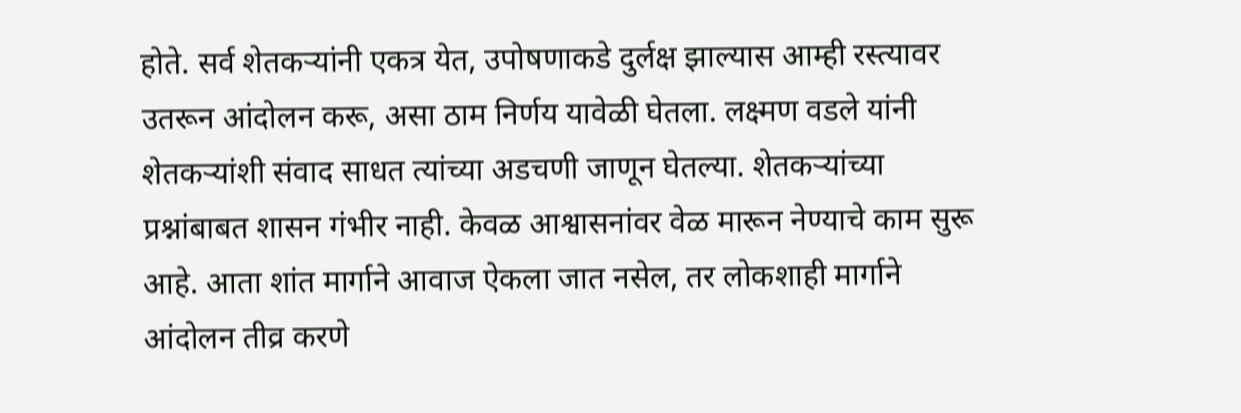होते. सर्व शेतकऱ्यांनी एकत्र येत, उपोषणाकडे दुर्लक्ष झाल्यास आम्ही रस्त्यावर उतरून आंदोलन करू, असा ठाम निर्णय यावेळी घेतला. लक्ष्मण वडले यांनी शेतकऱ्यांशी संवाद साधत त्यांच्या अडचणी जाणून घेतल्या. शेतकऱ्यांच्या प्रश्नांबाबत शासन गंभीर नाही. केवळ आश्वासनांवर वेळ मारून नेण्याचे काम सुरू आहे. आता शांत मार्गाने आवाज ऐकला जात नसेल, तर लोकशाही मार्गाने आंदोलन तीव्र करणे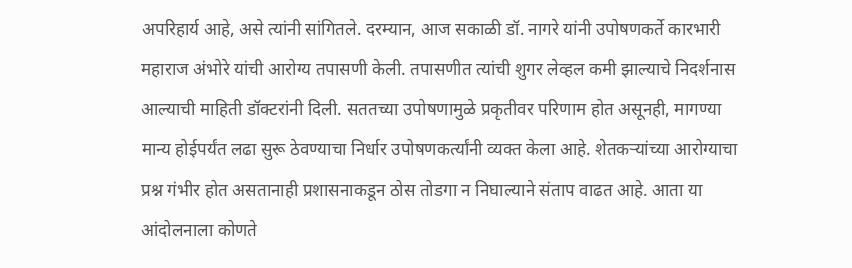अपरिहार्य आहे, असे त्यांनी सांगितले. दरम्यान, आज सकाळी डॉ. नागरे यांनी उपोषणकर्ते कारभारी महाराज अंभोरे यांची आरोग्य तपासणी केली. तपासणीत त्यांची शुगर लेव्हल कमी झाल्याचे निदर्शनास आल्याची माहिती डॉक्टरांनी दिली. सततच्या उपोषणामुळे प्रकृतीवर परिणाम होत असूनही, मागण्या मान्य होईपर्यंत लढा सुरू ठेवण्याचा निर्धार उपोषणकर्त्यांनी व्यक्त केला आहे. शेतकऱ्यांच्या आरोग्याचा प्रश्न गंभीर होत असतानाही प्रशासनाकडून ठोस तोडगा न निघाल्याने संताप वाढत आहे. आता या आंदोलनाला कोणते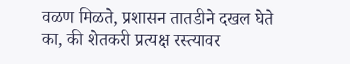वळण मिळते, प्रशासन तातडीने दखल घेते का, की शेतकरी प्रत्यक्ष रस्त्यावर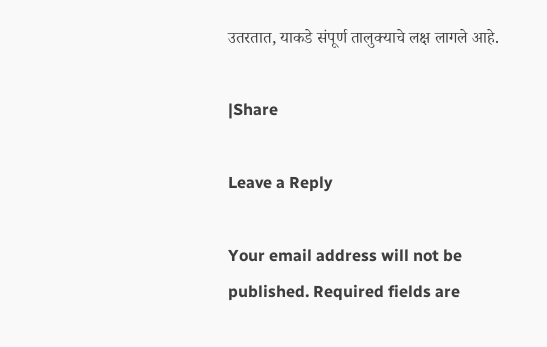उतरतात, याकडे संपूर्ण तालुक्याचे लक्ष लागले आहे.

|Share

Leave a Reply

Your email address will not be published. Required fields are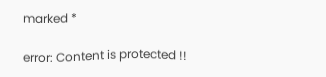marked *

error: Content is protected !!